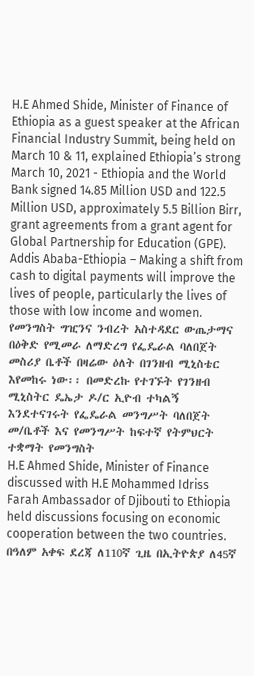H.E Ahmed Shide, Minister of Finance of Ethiopia as a guest speaker at the African Financial Industry Summit, being held on March 10 & 11, explained Ethiopia’s strong
March 10, 2021 - Ethiopia and the World Bank signed 14.85 Million USD and 122.5 Million USD, approximately 5.5 Billion Birr, grant agreements from a grant agent for Global Partnership for Education (GPE).
Addis Ababa-Ethiopia – Making a shift from cash to digital payments will improve the lives of people, particularly the lives of those with low income and women.
የመንግስት ግዢንና ንብረት አስተዳደር ውጤታማና በዕቅድ የሚመራ ለማድረግ የፌዴራል ባለበጀት መስሪያ ቤቶች በዛሬው ዕለት በገንዘብ ሚኒስቴር እየመከሩ ነው፡፡ በመድረኩ የተገኙት የገንዘብ ሚኒስትር ዴኤታ ዶ/ር ኢዮብ ተካልኝ እንደተናገሩት የፌዴራል መንግሥት ባለበጀት መ/ቤቶች እና የመንግሥት ከፍተኛ የትምህርት ተቋማት የመንግስት
H.E Ahmed Shide, Minister of Finance discussed with H.E Mohammed Idriss Farah Ambassador of Djibouti to Ethiopia held discussions focusing on economic cooperation between the two countries.
በዓለም አቀፍ ደረጃ ለ110ኛ ጊዜ በኢትዮጵያ ለ45ኛ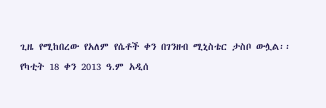ጊዜ የሚከበረው የአለም የሴቶች ቀን በገንዘብ ሚኒስቴር ታስቦ ውሏል፡፡
የካቲት 18 ቀን 2013 ዓ.ም አዲሰ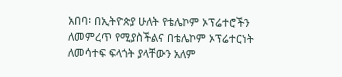አበባ፡ በኢትዮጵያ ሁለት የቴሌኮም ኦፕሬተሮችን ለመምረጥ የሚያስችልና በቴሌኮም ኦፕሬተርነት ለመሳተፍ ፍላጎት ያላቸውን አለም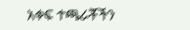አቀፍ ተጫራቾችን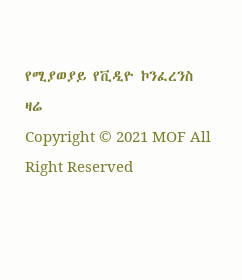የሚያወያይ የቪዲዮ ኮንፈረንስ ዛሬ
Copyright © 2021 MOF All Right Reserved